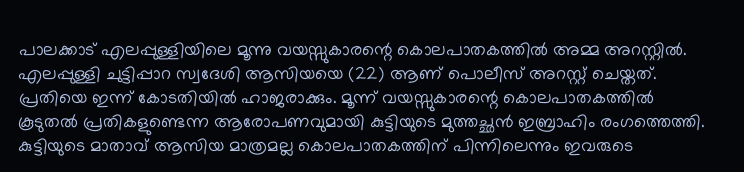പാലക്കാട് എലപ്പുള്ളിയിലെ മൂന്നു വയസ്സുകാരന്റെ കൊലപാതകത്തില്‍ അമ്മ അറസ്റ്റില്‍. എലപ്പുള്ളി ചുട്ടിപ്പാറ സ്വദേശി ആസിയയെ (22) ആണ് പൊലീസ് അറസ്റ്റ് ചെയ്തത്. പ്രതിയെ ഇന്ന് കോടതിയില്‍ ഹാജരാക്കും. മൂന്ന് വയസ്സുകാരന്റെ കൊലപാതകത്തില്‍ കൂടുതല്‍ പ്രതികളുണ്ടെന്ന ആരോപണവുമായി കുട്ടിയുടെ മുത്തച്ഛന്‍ ഇബ്രാഹിം രംഗത്തെത്തി. കുട്ടിയുടെ മാതാവ് ആസിയ മാത്രമല്ല കൊലപാതകത്തിന് പിന്നിലെന്നും ഇവരുടെ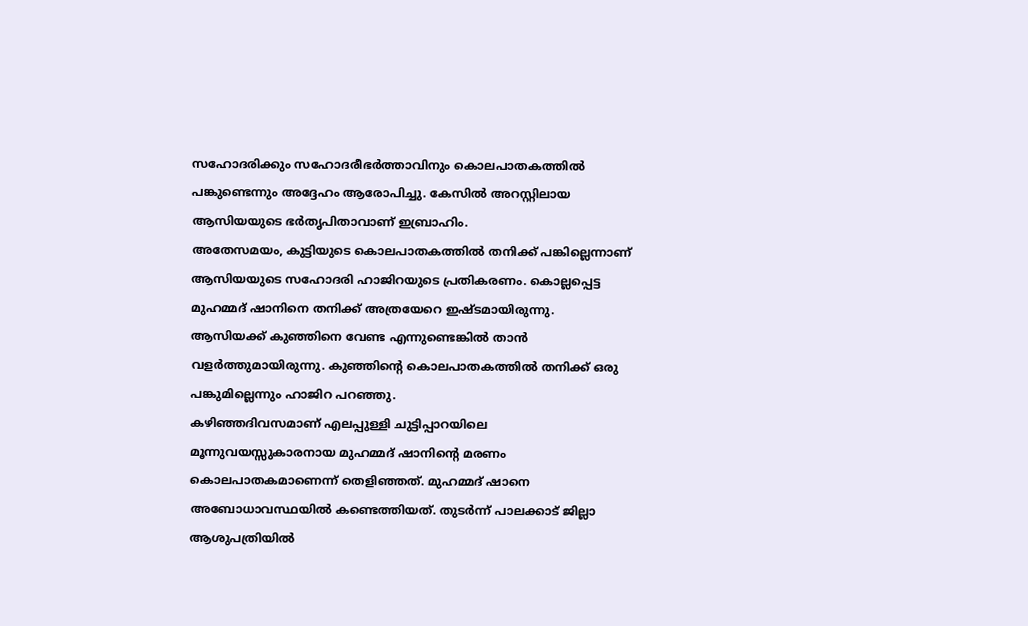സഹോദരിക്കും സഹോദരീഭര്‍ത്താവിനും കൊലപാതകത്തില്‍ പങ്കുണ്ടെന്നും അദ്ദേഹം ആരോപിച്ചു. കേസില്‍ അറസ്റ്റിലായ ആസിയയുടെ ഭര്‍തൃപിതാവാണ് ഇബ്രാഹിം.
അതേസമയം, കുട്ടിയുടെ കൊലപാതകത്തില്‍ തനിക്ക് പങ്കില്ലെന്നാണ് ആസിയയുടെ സഹോദരി ഹാജിറയുടെ പ്രതികരണം. കൊല്ലപ്പെട്ട മുഹമ്മദ് ഷാനിനെ തനിക്ക് അത്രയേറെ ഇഷ്ടമായിരുന്നു. ആസിയക്ക് കുഞ്ഞിനെ വേണ്ട എന്നുണ്ടെങ്കില്‍ താന്‍ വളര്‍ത്തുമായിരുന്നു. കുഞ്ഞിന്റെ കൊലപാതകത്തില്‍ തനിക്ക് ഒരു പങ്കുമില്ലെന്നും ഹാജിറ പറഞ്ഞു.
കഴിഞ്ഞദിവസമാണ് എലപ്പുള്ളി ചുട്ടിപ്പാറയിലെ മൂന്നുവയസ്സുകാരനായ മുഹമ്മദ് ഷാനിന്റെ മരണം കൊലപാതകമാണെന്ന് തെളിഞ്ഞത്. മുഹമ്മദ് ഷാനെ അബോധാവസ്ഥയില്‍ കണ്ടെത്തിയത്. തുടര്‍ന്ന് പാലക്കാട് ജില്ലാ ആശുപത്രിയില്‍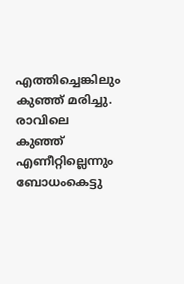എത്തിച്ചെങ്കിലും കുഞ്ഞ് മരിച്ചു. രാവിലെ കുഞ്ഞ് എണീറ്റില്ലെന്നും ബോധംകെട്ടു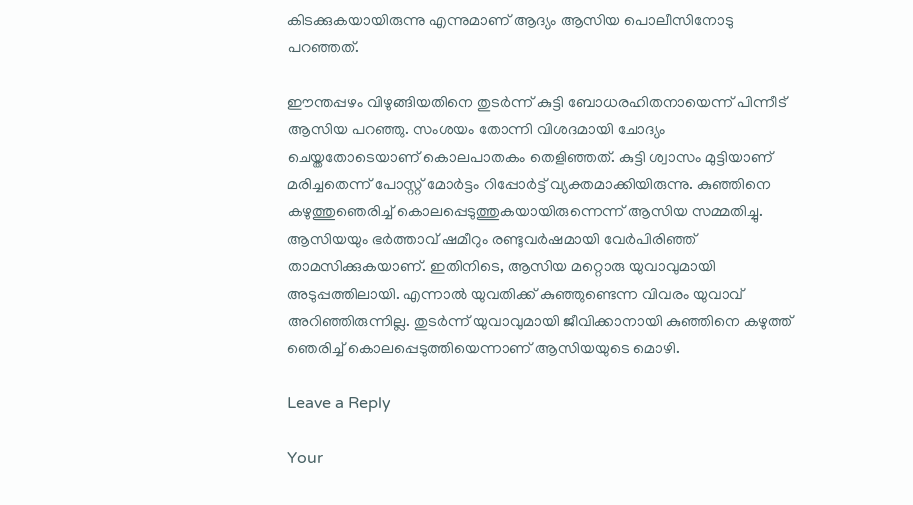കിടക്കുകയായിരുന്നു എന്നുമാണ് ആദ്യം ആസിയ പൊലീസിനോടു പറഞ്ഞത്.

ഈന്തപ്പഴം വിഴുങ്ങിയതിനെ തുടര്‍ന്ന് കുട്ടി ബോധരഹിതനായെന്ന് പിന്നീട് ആസിയ പറഞ്ഞു. സംശയം തോന്നി വിശദമായി ചോദ്യം ചെയ്തതോടെയാണ് കൊലപാതകം തെളിഞ്ഞത്. കുട്ടി ശ്വാസം മുട്ടിയാണ് മരിച്ചതെന്ന് പോസ്റ്റ് മോര്‍ട്ടം റിപ്പോര്‍ട്ട് വ്യക്തമാക്കിയിരുന്നു. കുഞ്ഞിനെ കഴുത്തുഞെരിച്ച് കൊലപ്പെടുത്തുകയായിരുന്നെന്ന് ആസിയ സമ്മതിച്ചു.
ആസിയയും ഭര്‍ത്താവ് ഷമീറും രണ്ടുവര്‍ഷമായി വേര്‍പിരിഞ്ഞ് താമസിക്കുകയാണ്. ഇതിനിടെ, ആസിയ മറ്റൊരു യുവാവുമായി അടുപ്പത്തിലായി. എന്നാല്‍ യുവതിക്ക് കുഞ്ഞുണ്ടെന്ന വിവരം യുവാവ് അറിഞ്ഞിരുന്നില്ല. തുടര്‍ന്ന് യുവാവുമായി ജീവിക്കാനായി കുഞ്ഞിനെ കഴുത്ത് ഞെരിച്ച് കൊലപ്പെടുത്തിയെന്നാണ് ആസിയയുടെ മൊഴി.

Leave a Reply

Your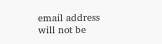email address will not be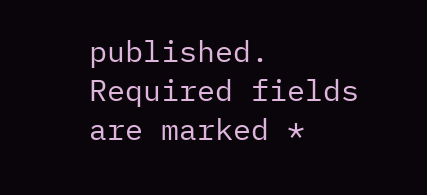published. Required fields are marked *